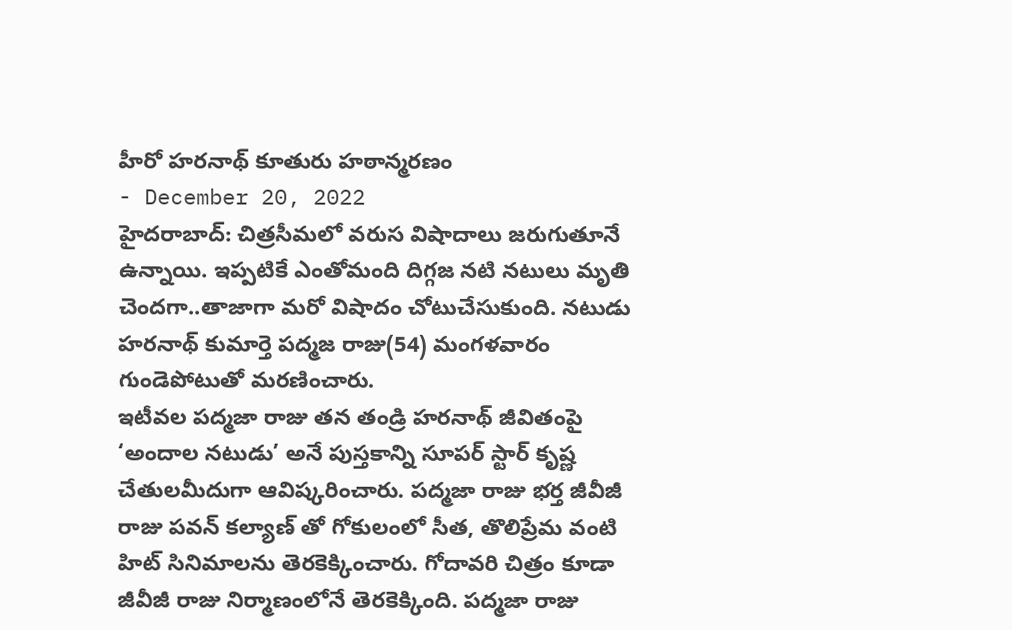హీరో హరనాథ్ కూతురు హఠాన్మరణం
- December 20, 2022
హైదరాబాద్: చిత్రసీమలో వరుస విషాదాలు జరుగుతూనే ఉన్నాయి. ఇప్పటికే ఎంతోమంది దిగ్గజ నటి నటులు మృతి చెందగా..తాజాగా మరో విషాదం చోటుచేసుకుంది. నటుడు హరనాథ్ కుమార్తె పద్మజ రాజు(54) మంగళవారం గుండెపోటుతో మరణించారు.
ఇటీవల పద్మజా రాజు తన తండ్రి హరనాథ్ జీవితంపై ‘అందాల నటుడు’ అనే పుస్తకాన్ని సూపర్ స్టార్ కృష్ణ చేతులమీదుగా ఆవిష్కరించారు. పద్మజా రాజు భర్త జీవీజీ రాజు పవన్ కల్యాణ్ తో గోకులంలో సీత, తొలిప్రేమ వంటి హిట్ సినిమాలను తెరకెక్కించారు. గోదావరి చిత్రం కూడా జీవీజీ రాజు నిర్మాణంలోనే తెరకెక్కింది. పద్మజా రాజు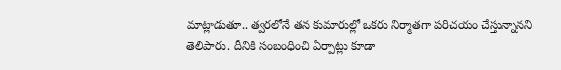మాట్లాడుతూ.. త్వరలోనే తన కుమారుల్లో ఒకరు నిర్మాతగా పరిచయం చేస్తున్నానని తెలిపారు. దీనికి సంబంధించి ఏర్పాట్లు కూడా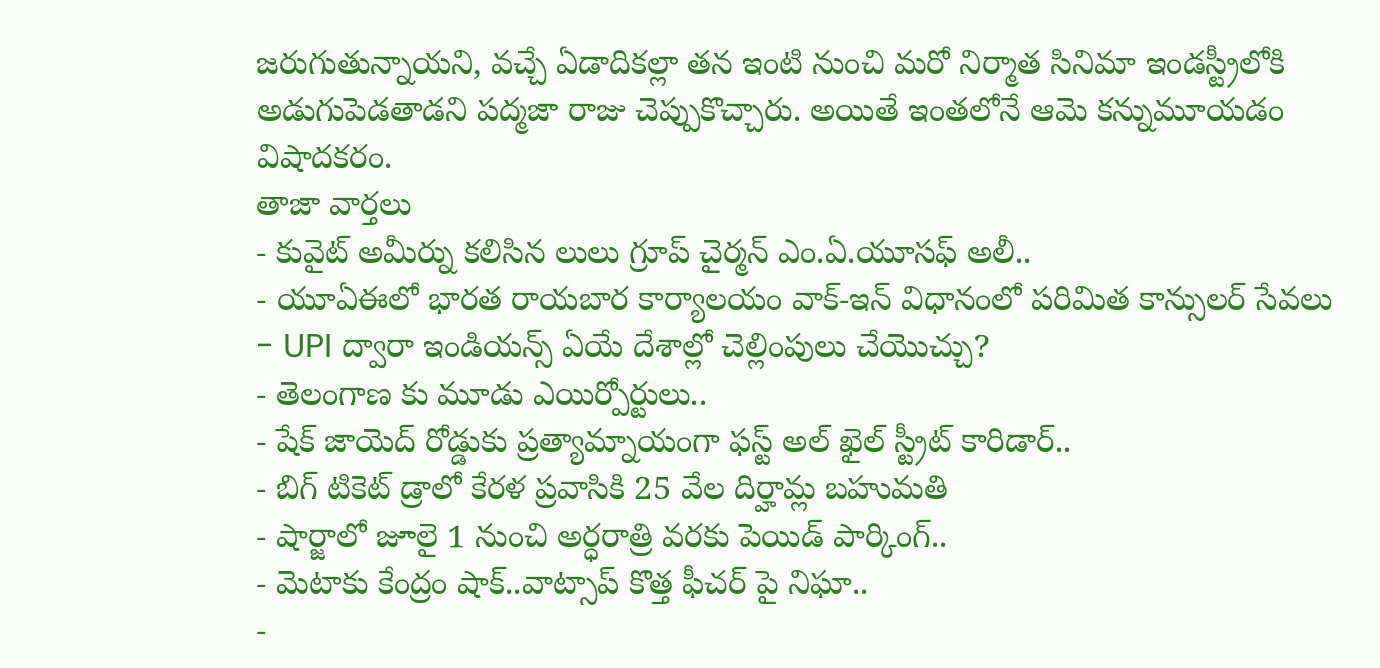జరుగుతున్నాయని, వచ్చే ఏడాదికల్లా తన ఇంటి నుంచి మరో నిర్మాత సినిమా ఇండస్ట్రీలోకి అడుగుపెడతాడని పద్మజా రాజు చెప్పుకొచ్చారు. అయితే ఇంతలోనే ఆమె కన్నుమూయడం విషాదకరం.
తాజా వార్తలు
- కువైట్ అమీర్ను కలిసిన లులు గ్రూప్ చైర్మన్ ఎం.ఏ.యూసఫ్ అలీ..
- యూఏఈలో భారత రాయబార కార్యాలయం వాక్-ఇన్ విధానంలో పరిమిత కాన్సులర్ సేవలు
- UPI ద్వారా ఇండియన్స్ ఏయే దేశాల్లో చెల్లింపులు చేయొచ్చు?
- తెలంగాణ కు మూడు ఎయిర్పోర్టులు..
- షేక్ జాయెద్ రోడ్డుకు ప్రత్యామ్నాయంగా ఫస్ట్ అల్ ఖైల్ స్ట్రీట్ కారిడార్..
- బిగ్ టికెట్ డ్రాలో కేరళ ప్రవాసికి 25 వేల దిర్హామ్ల బహుమతి
- షార్జాలో జూలై 1 నుంచి అర్ధరాత్రి వరకు పెయిడ్ పార్కింగ్..
- మెటాకు కేంద్రం షాక్..వాట్సాప్ కొత్త ఫీచర్ పై నిఘా..
-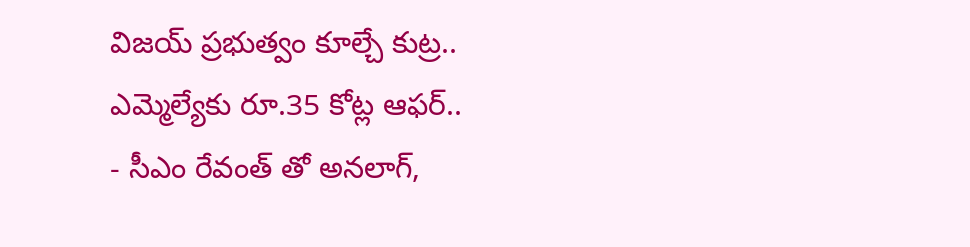విజయ్ ప్రభుత్వం కూల్చే కుట్ర.. ఎమ్మెల్యేకు రూ.35 కోట్ల ఆఫర్..
- సీఎం రేవంత్ తో అనలాగ్,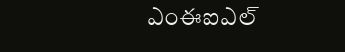ఎంఈఐఎల్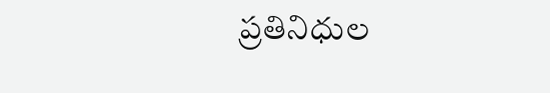ప్రతినిధుల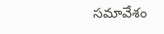సమావేశం